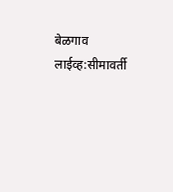बेळगाव लाईव्ह:सीमावर्ती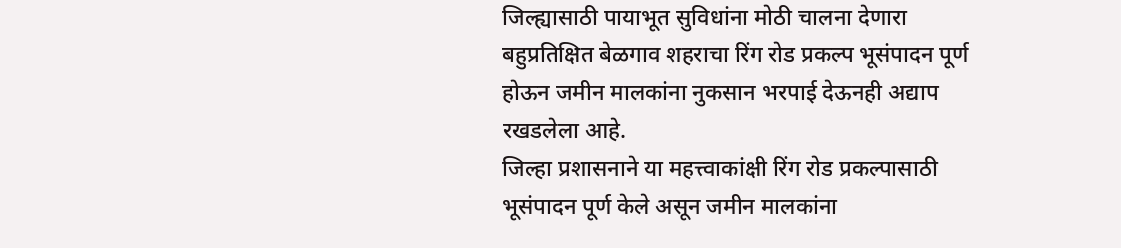जिल्ह्यासाठी पायाभूत सुविधांना मोठी चालना देणारा बहुप्रतिक्षित बेळगाव शहराचा रिंग रोड प्रकल्प भूसंपादन पूर्ण होऊन जमीन मालकांना नुकसान भरपाई देऊनही अद्याप रखडलेला आहे.
जिल्हा प्रशासनाने या महत्त्वाकांक्षी रिंग रोड प्रकल्पासाठी भूसंपादन पूर्ण केले असून जमीन मालकांना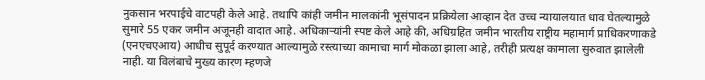नुकसान भरपाईचे वाटपही केले आहे. तथापि कांही जमीन मालकांनी भूसंपादन प्रक्रियेला आव्हान देत उच्च न्यायालयात धाव घेतल्यामुळे सुमारे 55 एकर जमीन अजूनही वादात आहे. अधिकाऱ्यांनी स्पष्ट केले आहे की, अधिग्रहित जमीन भारतीय राष्ट्रीय महामार्ग प्राधिकरणाकडे (एनएचएआय) आधीच सुपूर्द करण्यात आल्यामुळे रस्त्याच्या कामाचा मार्ग मोकळा झाला आहे, तरीही प्रत्यक्ष कामाला सुरुवात झालेली नाही. या विलंबाचे मुख्य कारण म्हणजे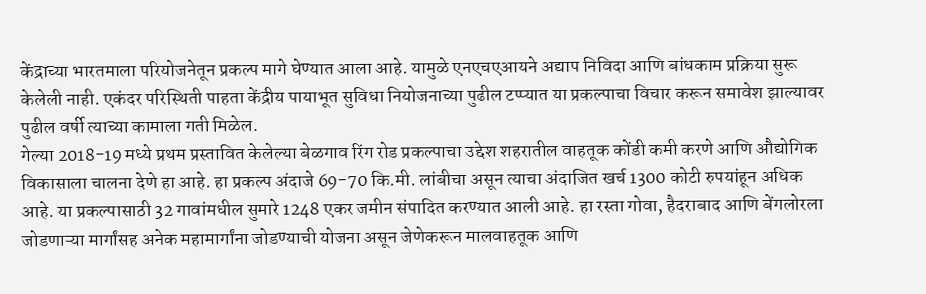केंद्राच्या भारतमाला परियोजनेतून प्रकल्प मागे घेण्यात आला आहे. यामुळे एनएचएआयने अद्याप निविदा आणि बांधकाम प्रक्रिया सुरू केलेली नाही. एकंदर परिस्थिती पाहता केंद्रीय पायाभूत सुविधा नियोजनाच्या पुढील टप्प्यात या प्रकल्पाचा विचार करून समावेश झाल्यावर पुढील वर्षी त्याच्या कामाला गती मिळेल.
गेल्या 2018-19 मध्ये प्रथम प्रस्तावित केलेल्या बेळगाव रिंग रोड प्रकल्पाचा उद्देश शहरातील वाहतूक कोंडी कमी करणे आणि औद्योगिक विकासाला चालना देणे हा आहे. हा प्रकल्प अंदाजे 69-70 कि.मी. लांबीचा असून त्याचा अंदाजित खर्च 1300 कोटी रुपयांहून अधिक आहे. या प्रकल्पासाठी 32 गावांमधील सुमारे 1248 एकर जमीन संपादित करण्यात आली आहे. हा रस्ता गोवा, हैदराबाद आणि बेंगलोरला जोडणाऱ्या मार्गांसह अनेक महामार्गांना जोडण्याची योजना असून जेणेकरून मालवाहतूक आणि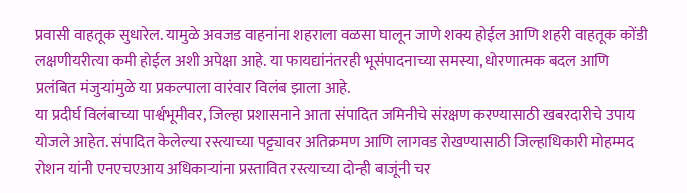प्रवासी वाहतूक सुधारेल. यामुळे अवजड वाहनांना शहराला वळसा घालून जाणे शक्य होईल आणि शहरी वाहतूक कोंडी लक्षणीयरीत्या कमी होईल अशी अपेक्षा आहे. या फायद्यांनंतरही भूसंपादनाच्या समस्या, धोरणात्मक बदल आणि प्रलंबित मंजुऱ्यांमुळे या प्रकल्पाला वारंवार विलंब झाला आहे.
या प्रदीर्घ विलंबाच्या पार्श्वभूमीवर, जिल्हा प्रशासनाने आता संपादित जमिनीचे संरक्षण करण्यासाठी खबरदारीचे उपाय योजले आहेत. संपादित केलेल्या रस्त्याच्या पट्ट्यावर अतिक्रमण आणि लागवड रोखण्यासाठी जिल्हाधिकारी मोहम्मद रोशन यांनी एनएचएआय अधिकाऱ्यांना प्रस्तावित रस्त्याच्या दोन्ही बाजूंनी चर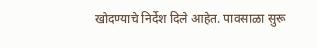खोदण्याचे निर्देश दिले आहेत. पावसाळा सुरू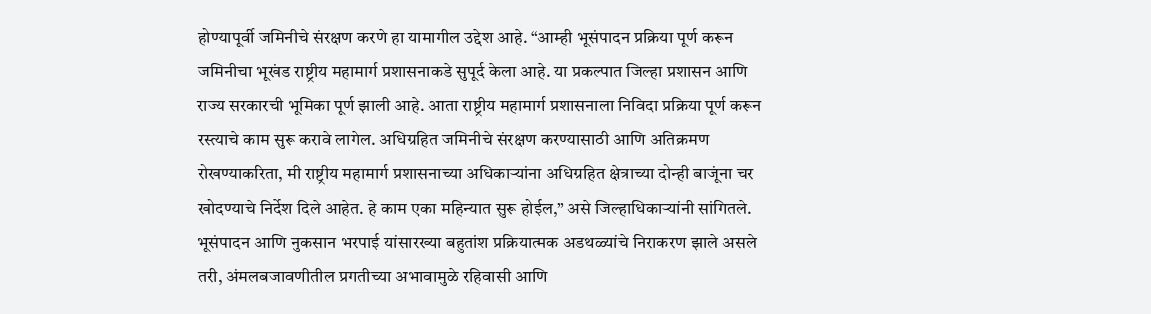होण्यापूर्वी जमिनीचे संरक्षण करणे हा यामागील उद्देश आहे. “आम्ही भूसंपादन प्रक्रिया पूर्ण करून जमिनीचा भूखंड राष्ट्रीय महामार्ग प्रशासनाकडे सुपूर्द केला आहे. या प्रकल्पात जिल्हा प्रशासन आणि राज्य सरकारची भूमिका पूर्ण झाली आहे. आता राष्ट्रीय महामार्ग प्रशासनाला निविदा प्रक्रिया पूर्ण करून रस्त्याचे काम सुरू करावे लागेल. अधिग्रहित जमिनीचे संरक्षण करण्यासाठी आणि अतिक्रमण रोखण्याकरिता, मी राष्ट्रीय महामार्ग प्रशासनाच्या अधिकाऱ्यांना अधिग्रहित क्षेत्राच्या दोन्ही बाजूंना चर खोदण्याचे निर्देश दिले आहेत. हे काम एका महिन्यात सुरू होईल,” असे जिल्हाधिकाऱ्यांनी सांगितले.
भूसंपादन आणि नुकसान भरपाई यांसारख्या बहुतांश प्रक्रियात्मक अडथळ्यांचे निराकरण झाले असले तरी, अंमलबजावणीतील प्रगतीच्या अभावामुळे रहिवासी आणि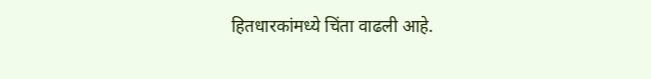हितधारकांमध्ये चिंता वाढली आहे.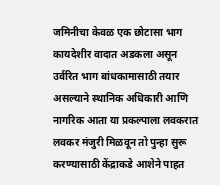जमिनीचा केवळ एक छोटासा भाग कायदेशीर वादात अडकला असून उर्वरित भाग बांधकामासाठी तयार असल्याने स्थानिक अधिकारी आणि नागरिक आता या प्रकल्पाला लवकरात लवकर मंजुरी मिळवून तो पुन्हा सुरू करण्यासाठी केंद्राकडे आशेने पाहत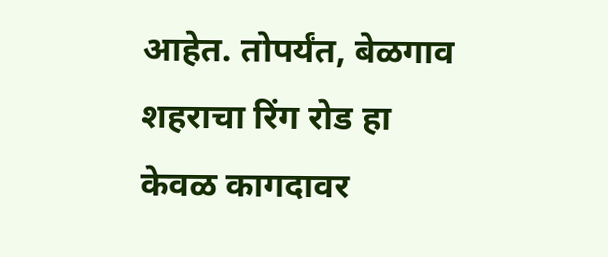आहेत. तोपर्यंत, बेळगाव शहराचा रिंग रोड हा केवळ कागदावर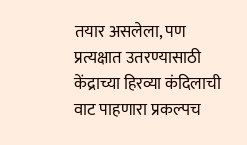तयार असलेला, पण प्रत्यक्षात उतरण्यासाठी केंद्राच्या हिरव्या कंदिलाची वाट पाहणारा प्रकल्पच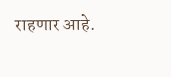राहणार आहे.